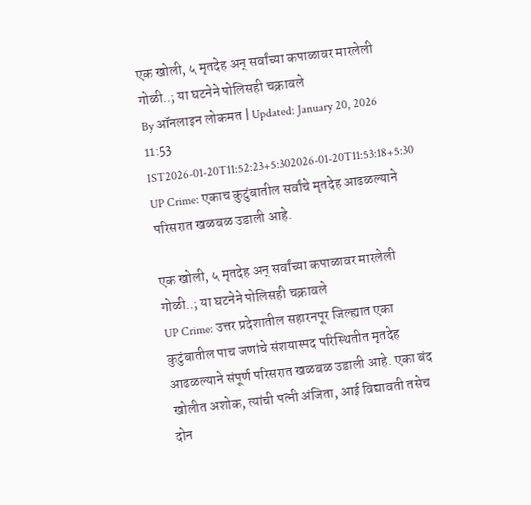एक खोली, ५ मृतदेह अन् सर्वांच्या कपाळावर मारलेली गोळी..; या घटनेने पोलिसही चक्रावले
By ऑनलाइन लोकमत | Updated: January 20, 2026 11:53 IST2026-01-20T11:52:23+5:302026-01-20T11:53:18+5:30
UP Crime: एकाच कुटुंबातील सर्वांचे मृतदेह आढळल्याने परिसरात खळबळ उडाली आहे.

एक खोली, ५ मृतदेह अन् सर्वांच्या कपाळावर मारलेली गोळी..; या घटनेने पोलिसही चक्रावले
UP Crime: उत्तर प्रदेशातील सहारनपूर जिल्ह्यात एका कुटुंबातील पाच जणांचे संशयास्पद परिस्थितीत मृतदेह आढळल्याने संपूर्ण परिसरात खळबळ उडाली आहे. एका बंद खोलीत अशोक, त्यांची पत्नी अंजिता, आई विद्यावती तसेच दोन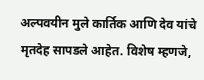अल्पवयीन मुले कार्तिक आणि देव यांचे मृतदेह सापडले आहेत. विशेष म्हणजे,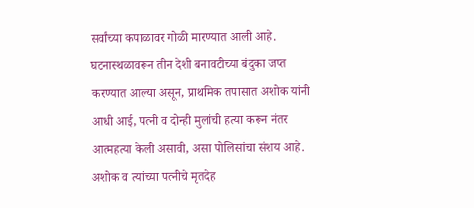सर्वांच्या कपाळावर गोळी मारण्यात आली आहे.
घटनास्थळावरून तीन देशी बनावटीच्या बंदुका जप्त करण्यात आल्या असून, प्राथमिक तपासात अशोक यांनी आधी आई, पत्नी व दोन्ही मुलांची हत्या करून नंतर आत्महत्या केली असावी, असा पोलिसांचा संशय आहे. अशोक व त्यांच्या पत्नीचे मृतदेह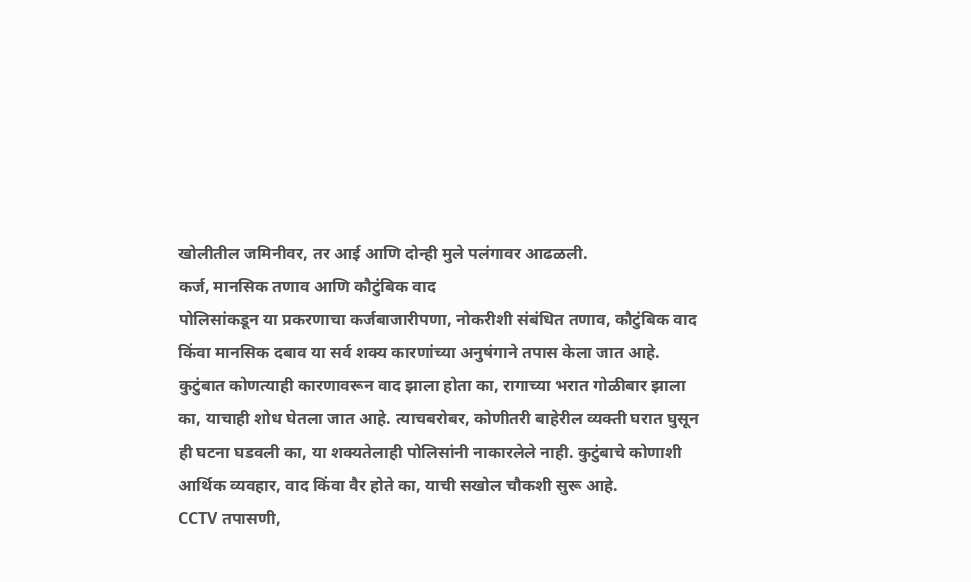खोलीतील जमिनीवर, तर आई आणि दोन्ही मुले पलंगावर आढळली.
कर्ज, मानसिक तणाव आणि कौटुंबिक वाद
पोलिसांकडून या प्रकरणाचा कर्जबाजारीपणा, नोकरीशी संबंधित तणाव, कौटुंबिक वाद किंवा मानसिक दबाव या सर्व शक्य कारणांच्या अनुषंगाने तपास केला जात आहे. कुटुंबात कोणत्याही कारणावरून वाद झाला होता का, रागाच्या भरात गोळीबार झाला का, याचाही शोध घेतला जात आहे. त्याचबरोबर, कोणीतरी बाहेरील व्यक्ती घरात घुसून ही घटना घडवली का, या शक्यतेलाही पोलिसांनी नाकारलेले नाही. कुटुंबाचे कोणाशी आर्थिक व्यवहार, वाद किंवा वैर होते का, याची सखोल चौकशी सुरू आहे.
CCTV तपासणी,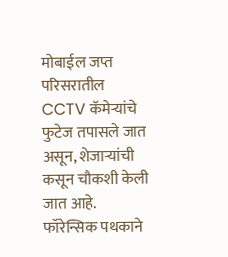मोबाईल जप्त
परिसरातील CCTV कॅमेऱ्यांचे फुटेज तपासले जात असून, शेजाऱ्यांची कसून चौकशी केली जात आहे. फॉरेन्सिक पथकाने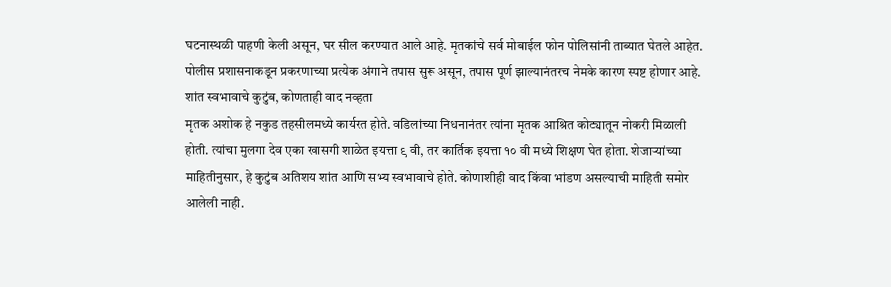घटनास्थळी पाहणी केली असून, घर सील करण्यात आले आहे. मृतकांचे सर्व मोबाईल फोन पोलिसांनी ताब्यात घेतले आहेत. पोलीस प्रशासनाकडून प्रकरणाच्या प्रत्येक अंगाने तपास सुरू असून, तपास पूर्ण झाल्यानंतरच नेमके कारण स्पष्ट होणार आहे.
शांत स्वभावाचे कुटुंब, कोणताही वाद नव्हता
मृतक अशोक हे नकुड तहसीलमध्ये कार्यरत होते. वडिलांच्या निधनानंतर त्यांना मृतक आश्रित कोट्यातून नोकरी मिळाली होती. त्यांचा मुलगा देव एका खासगी शाळेत इयत्ता ९ वी, तर कार्तिक इयत्ता १० वी मध्ये शिक्षण घेत होता. शेजाऱ्यांच्या माहितीनुसार, हे कुटुंब अतिशय शांत आणि सभ्य स्वभावाचे होते. कोणाशीही वाद किंवा भांडण असल्याची माहिती समोर आलेली नाही.